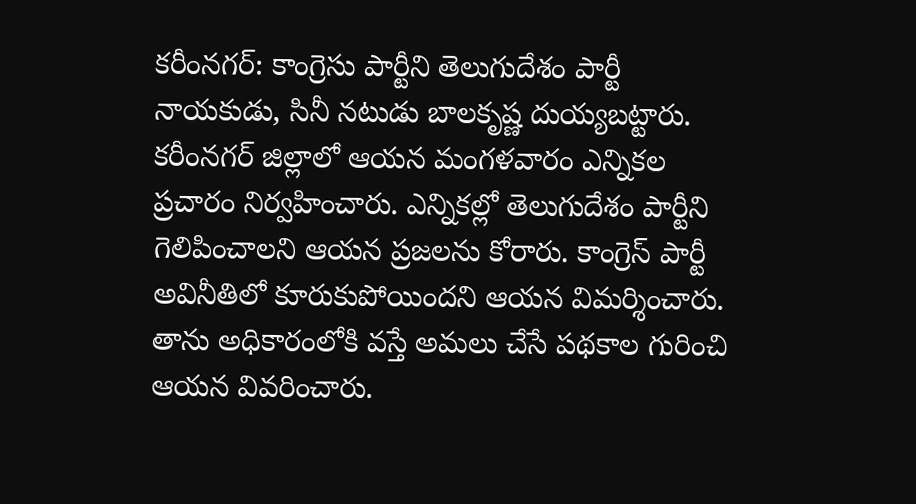కరీంనగర్: కాంగ్రెసు పార్టీని తెలుగుదేశం పార్టీ నాయకుడు, సినీ నటుడు బాలకృష్ణ దుయ్యబట్టారు. కరీంనగర్ జిల్లాలో ఆయన మంగళవారం ఎన్నికల ప్రచారం నిర్వహించారు. ఎన్నికల్లో తెలుగుదేశం పార్టీని గెలిపించాలని ఆయన ప్రజలను కోరారు. కాంగ్రెస్ పార్టీ అవినీతిలో కూరుకుపోయిందని ఆయన విమర్శించారు.
తాను అధికారంలోకి వస్తే అమలు చేసే పథకాల గురించి ఆయన వివరించారు.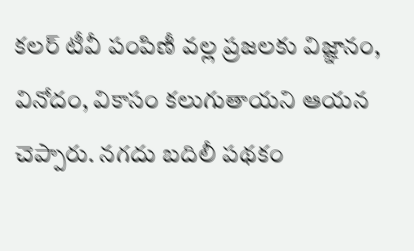కలర్ టీవీ పంపిణీ వల్ల ప్రజలకు విజ్ఞానం, వినోదం, వికాసం కలుగుతాయని ఆయన చెప్పారు. నగదు బదిలీ పథకం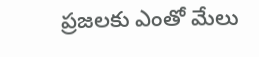ప్రజలకు ఎంతో మేలు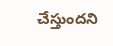చేస్తుందని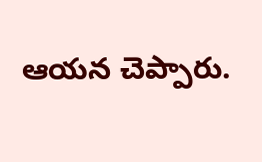ఆయన చెప్పారు.